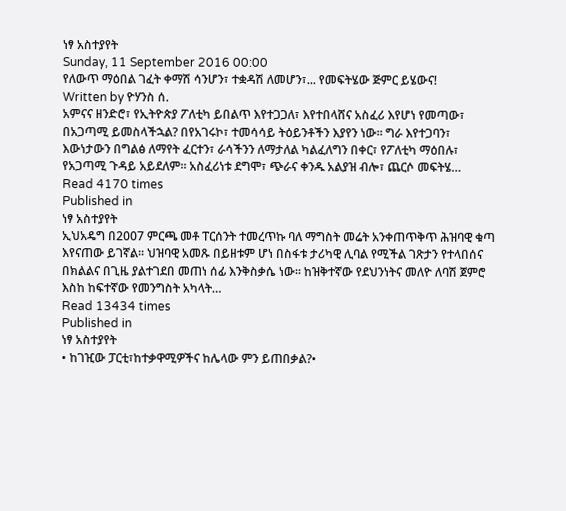ነፃ አስተያየት
Sunday, 11 September 2016 00:00
የለውጥ ማዕበል ገፈት ቀማሽ ሳንሆን፣ ተቋዳሽ ለመሆን፣... የመፍትሄው ጅምር ይሄውና!
Written by ዮሃንስ ሰ.
አምናና ዘንድሮ፣ የኢትዮጵያ ፖለቲካ ይበልጥ እየተጋጋለ፣ እየተበላሸና አስፈሪ እየሆነ የመጣው፣ በአጋጣሚ ይመስላችኋል? በየአገሩኮ፣ ተመሳሳይ ትዕይንቶችን እያየን ነው። ግራ እየተጋባን፣ እውነታውን በግልፅ ለማየት ፈርተን፣ ራሳችንን ለማታለል ካልፈለግን በቀር፣ የፖለቲካ ማዕበሉ፣ የአጋጣሚ ጉዳይ አይደለም። አስፈሪነቱ ደግሞ፣ ጭራና ቀንዱ አልያዝ ብሎ፣ ጨርሶ መፍትሄ…
Read 4170 times
Published in
ነፃ አስተያየት
ኢህአዴግ በ2007 ምርጫ መቶ ፐርሰንት ተመረጥኩ ባለ ማግስት መሬት አንቀጠጥቅጥ ሕዝባዊ ቁጣ እየናጠው ይገኛል፡፡ ህዝባዊ አመጹ በይዘቱም ሆነ በስፋቱ ታሪካዊ ሊባል የሚችል ገጽታን የተላበሰና በክልልና በጊዜ ያልተገደበ መጠነ ሰፊ እንቅስቃሴ ነው፡፡ ከዝቅተኛው የደህንነትና መለዮ ለባሽ ጀምሮ እስከ ከፍተኛው የመንግስት አካላት…
Read 13434 times
Published in
ነፃ አስተያየት
• ከገዢው ፓርቲ፣ከተቃዋሚዎችና ከሌላው ምን ይጠበቃል?•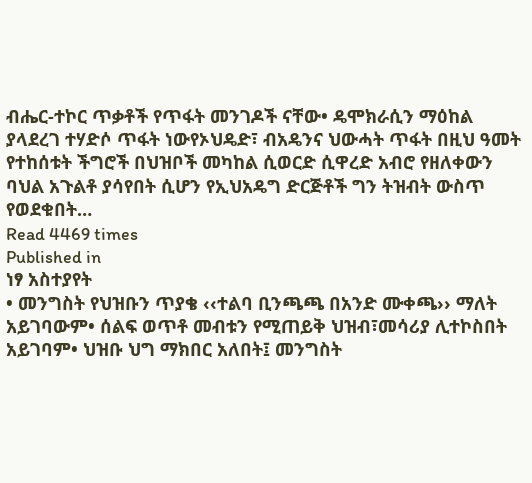ብሔር-ተኮር ጥቃቶች የጥፋት መንገዶች ናቸው• ዴሞክራሲን ማዕከል ያላደረገ ተሃድሶ ጥፋት ነውየኦህዴድ፣ ብአዴንና ህውሓት ጥፋት በዚህ ዓመት የተከሰቱት ችግሮች በህዝቦች መካከል ሲወርድ ሲዋረድ አብሮ የዘለቀውን ባህል አጉልቶ ያሳየበት ሲሆን የኢህአዴግ ድርጅቶች ግን ትዝብት ውስጥ የወደቁበት…
Read 4469 times
Published in
ነፃ አስተያየት
• መንግስት የህዝቡን ጥያቄ ‹‹ተልባ ቢንጫጫ በአንድ ሙቀጫ›› ማለት አይገባውም• ሰልፍ ወጥቶ መብቱን የሚጠይቅ ህዝብ፣መሳሪያ ሊተኮስበት አይገባም• ህዝቡ ህግ ማክበር አለበት፤ መንግስት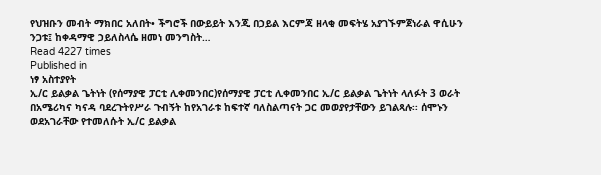የህዝቡን መብት ማክበር አለበት• ችግሮች በውይይት እንጂ በኃይል እርምጃ ዘላቂ መፍትሄ አያገኙምጀነራል ዋሲሁን ንጋቱ፤ ከቀዳማዊ ኃይለስላሴ ዘመነ መንግስት…
Read 4227 times
Published in
ነፃ አስተያየት
ኢ/ር ይልቃል ጌትነት (የሰማያዊ ፓርቲ ሊቀመንበር)የሰማያዊ ፓርቲ ሊቀመንበር ኢ/ር ይልቃል ጌትነት ላለፉት 3 ወራት በአሜሪካና ካናዳ ባደረጉትየሥራ ጉብኝት ከየአገራቱ ከፍተኛ ባለስልጣናት ጋር መወያየታቸውን ይገልጻሉ፡፡ ሰሞኑን ወደአገራቸው የተመለሱት ኢ/ር ይልቃል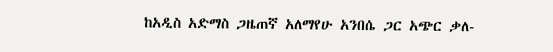ከአዲስ አድማስ ጋዜጠኛ አለማየሁ አንበሴ ጋር አጭር ቃለ-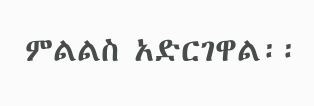ምልልስ አድርገዋል፡፡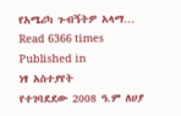የአሜሪካ ጉብኝትዎ አላማ…
Read 6366 times
Published in
ነፃ አስተያየት
የተገባደደው 2008 ዓ.ም ለሀያ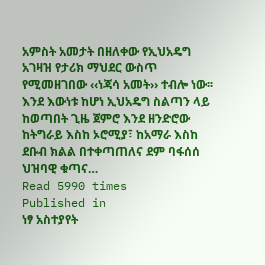አምስት አመታት በዘለቀው የኢህአዴግ አገዛዝ የታሪክ ማህደር ውስጥ የሚመዘገበው ‹‹ነጃሳ አመት›› ተብሎ ነው፡፡ እንደ እውነቱ ከሆነ ኢህአዴግ ስልጣን ላይ ከወጣበት ጊዜ ጀምሮ እንደ ዘንድሮው ከትግራይ እስከ ኦሮሚያ፣ ከአማራ እስከ ደቡብ ክልል በተቀጣጠለና ደም ባፋሰሰ ህዝባዊ ቁጣና…
Read 5990 times
Published in
ነፃ አስተያየት